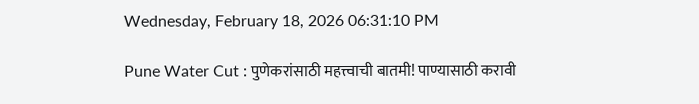Wednesday, February 18, 2026 06:31:10 PM

Pune Water Cut : पुणेकरांसाठी महत्त्वाची बातमी! पाण्यासाठी करावी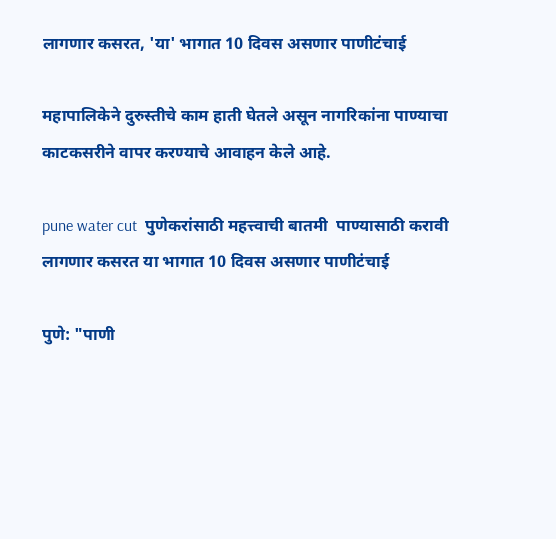लागणार कसरत, 'या' भागात 10 दिवस असणार पाणीटंचाई

महापालिकेने दुरुस्तीचे काम हाती घेतले असून नागरिकांना पाण्याचा काटकसरीने वापर करण्याचे आवाहन केले आहे.

pune water cut  पुणेकरांसाठी महत्त्वाची बातमी  पाण्यासाठी करावी लागणार कसरत या भागात 10 दिवस असणार पाणीटंचाई

पुणे: "पाणी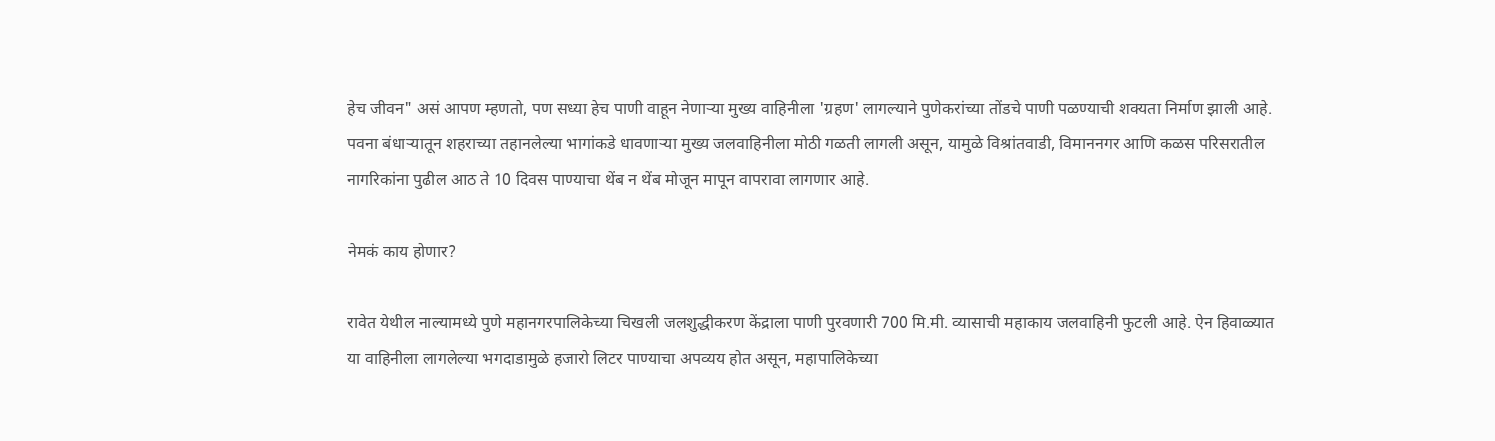हेच जीवन" असं आपण म्हणतो, पण सध्या हेच पाणी वाहून नेणाऱ्या मुख्य वाहिनीला 'ग्रहण' लागल्याने पुणेकरांच्या तोंडचे पाणी पळण्याची शक्यता निर्माण झाली आहे. पवना बंधाऱ्यातून शहराच्या तहानलेल्या भागांकडे धावणाऱ्या मुख्य जलवाहिनीला मोठी गळती लागली असून, यामुळे विश्रांतवाडी, विमाननगर आणि कळस परिसरातील नागरिकांना पुढील आठ ते 10 दिवस पाण्याचा थेंब न थेंब मोजून मापून वापरावा लागणार आहे.

नेमकं काय होणार?

रावेत येथील नाल्यामध्ये पुणे महानगरपालिकेच्या चिखली जलशुद्धीकरण केंद्राला पाणी पुरवणारी 700 मि.मी. व्यासाची महाकाय जलवाहिनी फुटली आहे. ऐन हिवाळ्यात या वाहिनीला लागलेल्या भगदाडामुळे हजारो लिटर पाण्याचा अपव्यय होत असून, महापालिकेच्या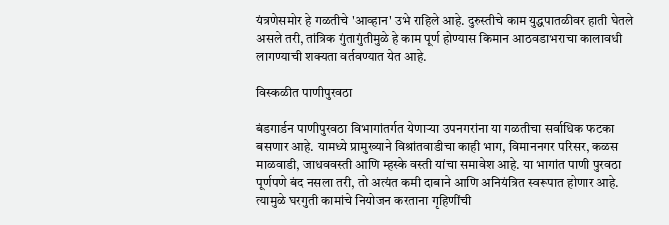यंत्रणेसमोर हे गळतीचे 'आव्हान' उभे राहिले आहे. दुरुस्तीचे काम युद्धपातळीवर हाती घेतले असले तरी, तांत्रिक गुंतागुंतीमुळे हे काम पूर्ण होण्यास किमान आठवडाभराचा कालावधी लागण्याची शक्यता वर्तवण्यात येत आहे.

विस्कळीत पाणीपुरवठा

बंडगार्डन पाणीपुरवठा विभागांतर्गत येणाऱ्या उपनगरांना या गळतीचा सर्वाधिक फटका बसणार आहे. यामध्ये प्रामुख्याने विश्रांतवाडीचा काही भाग, विमाननगर परिसर, कळस माळवाडी, जाधववस्ती आणि म्हस्के वस्ती यांचा समावेश आहे. या भागांत पाणी पुरवठा पूर्णपणे बंद नसला तरी, तो अत्यंत कमी दाबाने आणि अनियंत्रित स्वरूपात होणार आहे. त्यामुळे घरगुती कामांचे नियोजन करताना गृहिणींची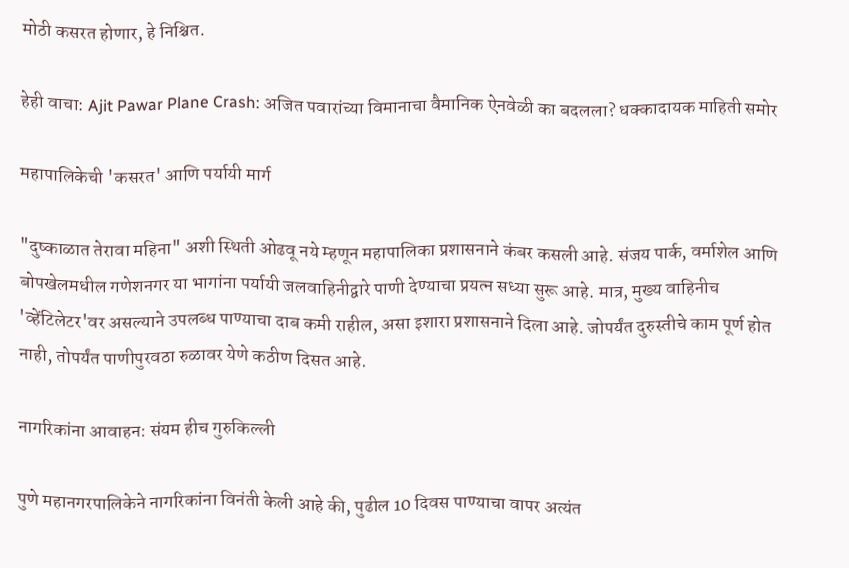मोठी कसरत होणार, हे निश्चित.

हेही वाचा: Ajit Pawar Plane Crash: अजित पवारांच्या विमानाचा वैमानिक ऐनवेळी का बदलला? धक्कादायक माहिती समोर

महापालिकेची 'कसरत' आणि पर्यायी मार्ग

"दुष्काळात तेरावा महिना" अशी स्थिती ओढवू नये म्हणून महापालिका प्रशासनाने कंबर कसली आहे. संजय पार्क, वर्माशेल आणि बोपखेलमधील गणेशनगर या भागांना पर्यायी जलवाहिनीद्वारे पाणी देण्याचा प्रयत्न सध्या सुरू आहे. मात्र, मुख्य वाहिनीच 'व्हेंटिलेटर'वर असल्याने उपलब्ध पाण्याचा दाब कमी राहील, असा इशारा प्रशासनाने दिला आहे. जोपर्यंत दुरुस्तीचे काम पूर्ण होत नाही, तोपर्यंत पाणीपुरवठा रुळावर येणे कठीण दिसत आहे.

नागरिकांना आवाहन: संयम हीच गुरुकिल्ली

पुणे महानगरपालिकेने नागरिकांना विनंती केली आहे की, पुढील 10 दिवस पाण्याचा वापर अत्यंत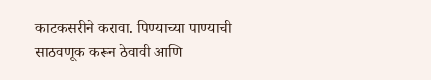काटकसरीने करावा. पिण्याच्या पाण्याची साठवणूक करून ठेवावी आणि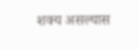शक्य असल्यास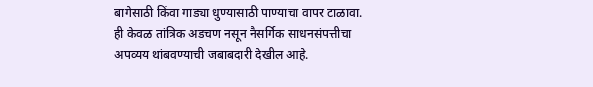बागेसाठी किंवा गाड्या धुण्यासाठी पाण्याचा वापर टाळावा. ही केवळ तांत्रिक अडचण नसून नैसर्गिक साधनसंपत्तीचा अपव्यय थांबवण्याची जबाबदारी देखील आहे.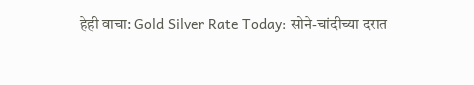हेही वाचा: Gold Silver Rate Today: सोने-चांदीच्या दरात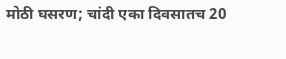मोठी घसरण; चांदी एका दिवसातच 20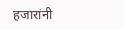हजारांनी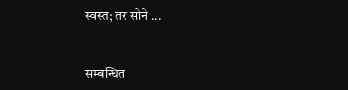स्वस्त; तर सोने ...


सम्बन्धित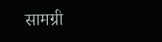सामग्री